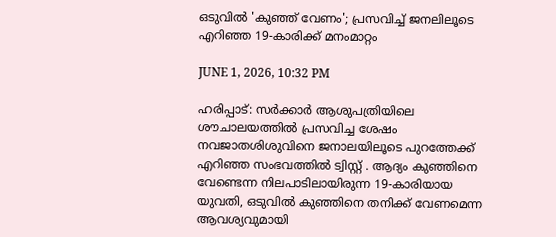ഒടുവിൽ 'കുഞ്ഞ് വേണം'; പ്രസവിച്ച് ജനലിലൂടെ എറിഞ്ഞ 19-കാരിക്ക് മനംമാറ്റം

JUNE 1, 2026, 10:32 PM

ഹരിപ്പാട്: സർക്കാർ ആശുപത്രിയിലെ ശൗചാലയത്തിൽ പ്രസവിച്ച ശേഷം നവജാതശിശുവിനെ ജനാലയിലൂടെ പുറത്തേക്ക് എറിഞ്ഞ സംഭവത്തിൽ ട്വിസ്റ്റ് . ആദ്യം കുഞ്ഞിനെ വേണ്ടെന്ന നിലപാടിലായിരുന്ന 19-കാരിയായ യുവതി, ഒടുവിൽ കുഞ്ഞിനെ തനിക്ക് വേണമെന്ന ആവശ്യവുമായി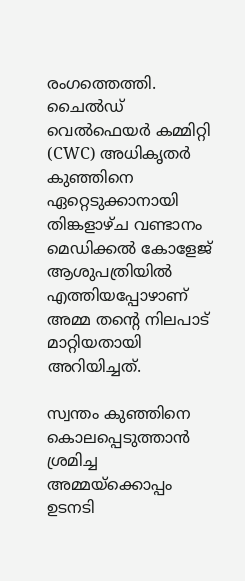രംഗത്തെത്തി. ചൈൽഡ് വെൽഫെയർ കമ്മിറ്റി (CWC) അധികൃതർ കുഞ്ഞിനെ ഏറ്റെടുക്കാനായി തിങ്കളാഴ്ച വണ്ടാനം മെഡിക്കൽ കോളേജ് ആശുപത്രിയിൽ എത്തിയപ്പോഴാണ് അമ്മ തന്റെ നിലപാട് മാറ്റിയതായി അറിയിച്ചത്.

സ്വന്തം കുഞ്ഞിനെ കൊലപ്പെടുത്താൻ ശ്രമിച്ച അമ്മയ്‌ക്കൊപ്പം ഉടനടി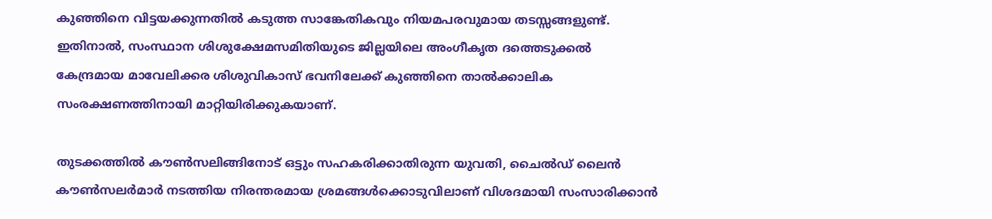കുഞ്ഞിനെ വിട്ടയക്കുന്നതിൽ കടുത്ത സാങ്കേതികവും നിയമപരവുമായ തടസ്സങ്ങളുണ്ട്. ഇതിനാൽ, സംസ്ഥാന ശിശുക്ഷേമസമിതിയുടെ ജില്ലയിലെ അംഗീകൃത ദത്തെടുക്കൽ കേന്ദ്രമായ മാവേലിക്കര ശിശുവികാസ് ഭവനിലേക്ക് കുഞ്ഞിനെ താൽക്കാലിക സംരക്ഷണത്തിനായി മാറ്റിയിരിക്കുകയാണ്.

തുടക്കത്തിൽ കൗൺസലിങ്ങിനോട് ഒട്ടും സഹകരിക്കാതിരുന്ന യുവതി, ചൈൽഡ് ലൈൻ കൗൺസലർമാർ നടത്തിയ നിരന്തരമായ ശ്രമങ്ങൾക്കൊടുവിലാണ് വിശദമായി സംസാരിക്കാൻ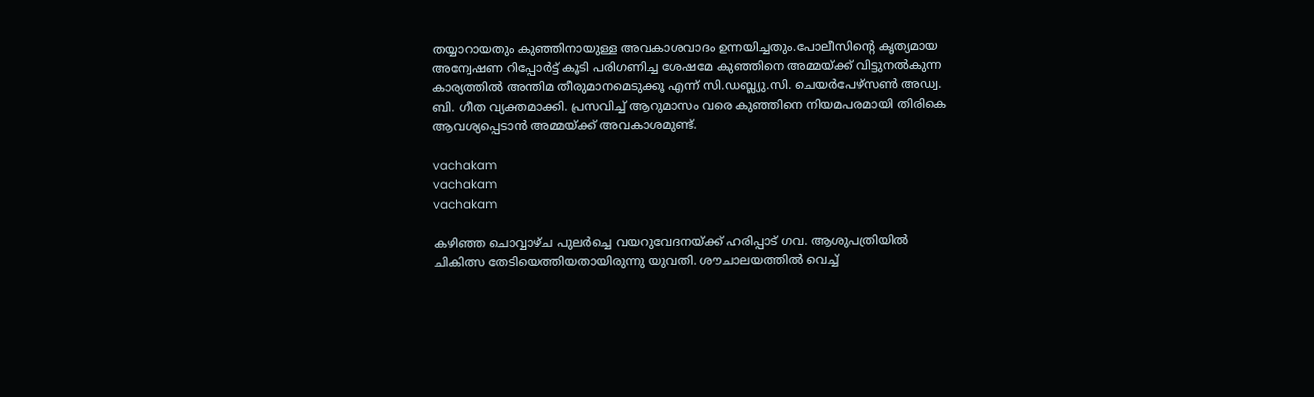തയ്യാറായതും കുഞ്ഞിനായുള്ള അവകാശവാദം ഉന്നയിച്ചതും.പോലീസിന്റെ കൃത്യമായ അന്വേഷണ റിപ്പോർട്ട് കൂടി പരിഗണിച്ച ശേഷമേ കുഞ്ഞിനെ അമ്മയ്ക്ക് വിട്ടുനൽകുന്ന കാര്യത്തിൽ അന്തിമ തീരുമാനമെടുക്കൂ എന്ന് സി.ഡബ്ല്യു.സി. ചെയർപേഴ്‌സൺ അഡ്വ. ബി. ഗീത വ്യക്തമാക്കി. പ്രസവിച്ച് ആറുമാസം വരെ കുഞ്ഞിനെ നിയമപരമായി തിരികെ ആവശ്യപ്പെടാൻ അമ്മയ്ക്ക് അവകാശമുണ്ട്.

vachakam
vachakam
vachakam

കഴിഞ്ഞ ചൊവ്വാഴ്ച പുലർച്ചെ വയറുവേദനയ്ക്ക് ഹരിപ്പാട് ഗവ. ആശുപത്രിയിൽ ചികിത്സ തേടിയെത്തിയതായിരുന്നു യുവതി. ശൗചാലയത്തിൽ വെച്ച്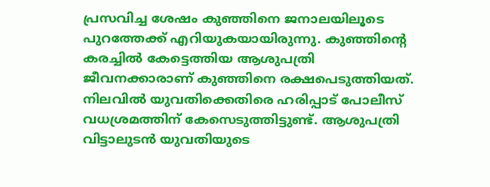പ്രസവിച്ച ശേഷം കുഞ്ഞിനെ ജനാലയിലൂടെ പുറത്തേക്ക് എറിയുകയായിരുന്നു. കുഞ്ഞിന്റെ കരച്ചിൽ കേട്ടെത്തിയ ആശുപത്രി ജീവനക്കാരാണ് കുഞ്ഞിനെ രക്ഷപെടുത്തിയത്. നിലവിൽ യുവതിക്കെതിരെ ഹരിപ്പാട് പോലീസ് വധശ്രമത്തിന് കേസെടുത്തിട്ടുണ്ട്. ആശുപത്രി വിട്ടാലുടൻ യുവതിയുടെ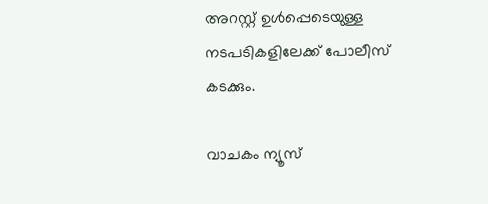അറസ്റ്റ് ഉൾപ്പെടെയുള്ള നടപടികളിലേക്ക് പോലീസ് കടക്കും.

വാചകം ന്യൂസ്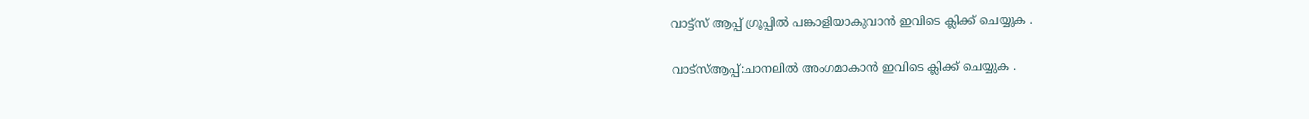വാട്ട്സ് ആപ്പ് ഗ്രൂപ്പിൽ പങ്കാളിയാകുവാൻ ഇവിടെ ക്ലിക്ക് ചെയ്യുക .

വാട്സ്ആപ്പ്:ചാനലിൽ അംഗമാകാൻ ഇവിടെ ക്ലിക്ക് ചെയ്യുക .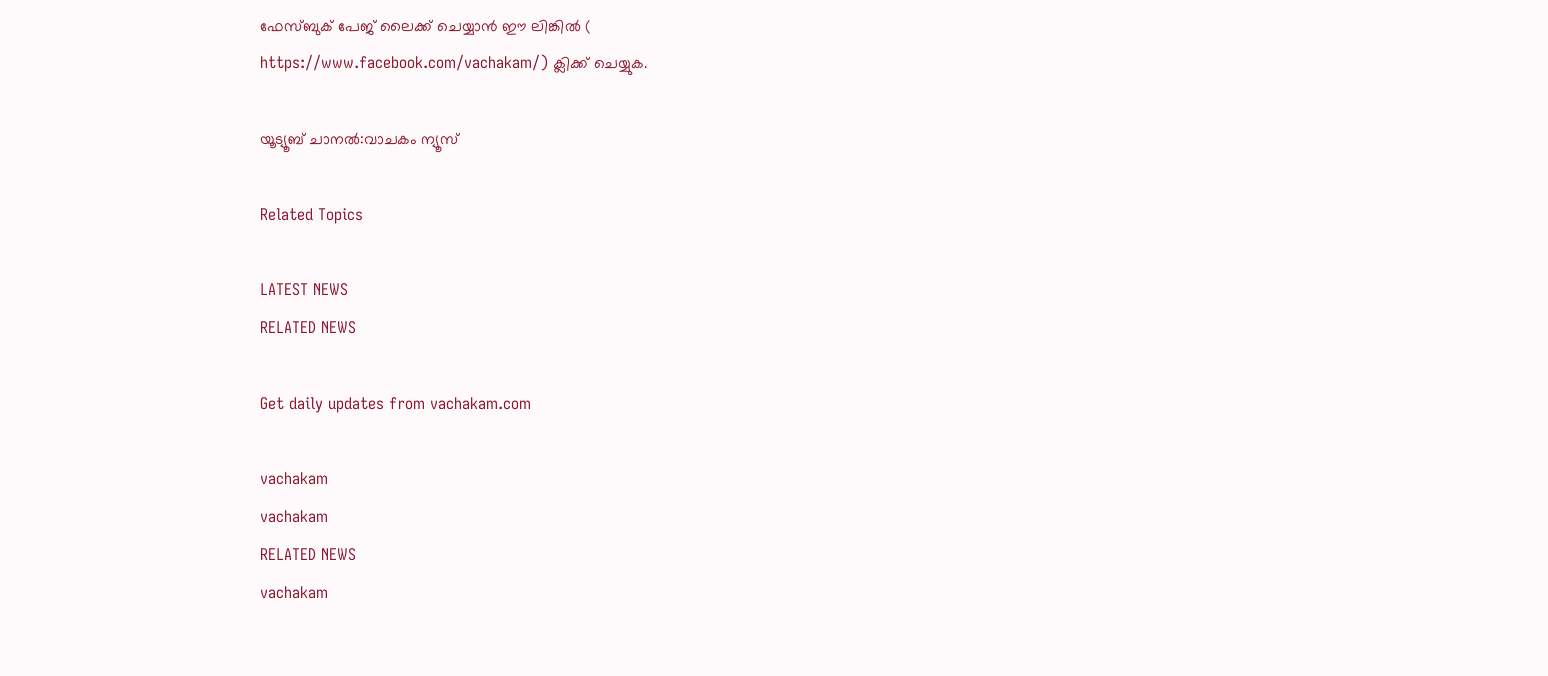ഫേസ്ബുക് പേജ് ലൈക്ക് ചെയ്യാൻ ഈ ലിങ്കിൽ (
https://www.facebook.com/vachakam/) ക്ലിക്ക് ചെയ്യുക.

യൂട്യൂബ് ചാനൽ:വാചകം ന്യൂസ്

Related Topics

LATEST NEWS
RELATED NEWS

Get daily updates from vachakam.com

vachakam
vachakam
RELATED NEWS
vachakam